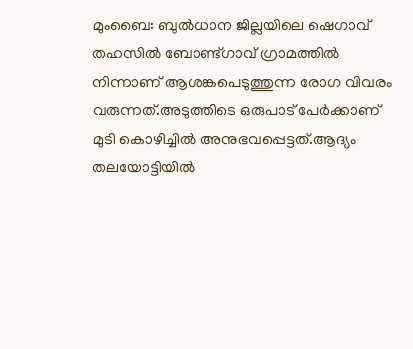മുംബൈ: ബുൽധാന ജില്ലയിലെ ഷെഗാവ് തഹസിൽ ബോണ്ട്‌ഗാവ് ഗ്രാമത്തിൽ നിന്നാണ് ആശങ്കപെടുത്തുന്ന രോഗ വിവരം വരുന്നത്.അടുത്തിടെ ഒരുപാട് പേർക്കാണ് മുടി കൊഴിച്ചിൽ അനുഭവപ്പെട്ടത്.ആദ്യം തലയോട്ടിയിൽ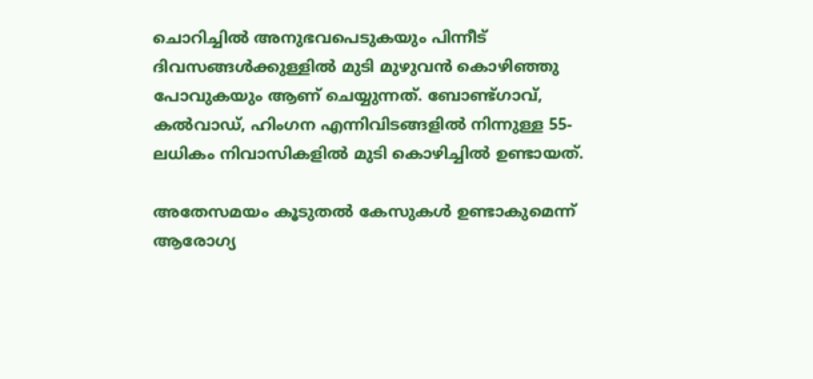ചൊറിച്ചിൽ അനുഭവപെടുകയും പിന്നീട് ദിവസങ്ങൾക്കുള്ളിൽ മുടി മുഴുവൻ കൊഴിഞ്ഞു പോവുകയും ആണ് ചെയ്യുന്നത്. ബോണ്ട്ഗാവ്, കൽവാഡ്, ഹിംഗന എന്നിവിടങ്ങളിൽ നിന്നുള്ള 55-ലധികം നിവാസികളിൽ മുടി കൊഴിച്ചിൽ ഉണ്ടായത്.

അതേസമയം കൂടുതൽ കേസുകൾ ഉണ്ടാകുമെന്ന് ആരോഗ്യ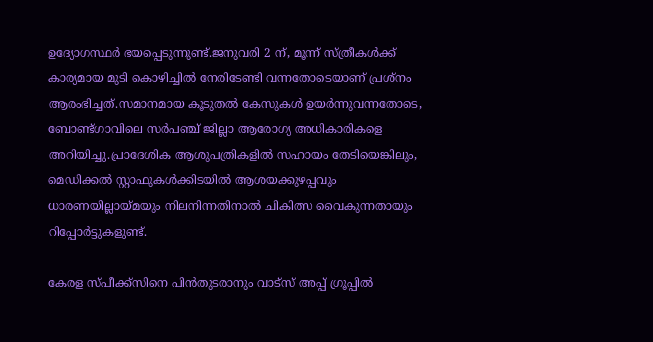ഉദ്യോഗസ്ഥർ ഭയപ്പെടുന്നുണ്ട്.ജനുവരി 2 ന്, മൂന്ന് സ്ത്രീകൾക്ക് കാര്യമായ മുടി കൊഴിച്ചിൽ നേരിടേണ്ടി വന്നതോടെയാണ് പ്രശ്നം ആരംഭിച്ചത്.സമാനമായ കൂടുതൽ കേസുകൾ ഉയർന്നുവന്നതോടെ, ബോണ്ട്ഗാവിലെ സർപഞ്ച് ജില്ലാ ആരോഗ്യ അധികാരികളെ അറിയിച്ചു.പ്രാദേശിക ആശുപത്രികളിൽ സഹായം തേടിയെങ്കിലും, മെഡിക്കൽ സ്റ്റാഫുകൾക്കിടയിൽ ആശയക്കുഴപ്പവും ധാരണയില്ലായ്മയും നിലനിന്നതിനാൽ ചികിത്സ വൈകുന്നതായും റിപ്പോർട്ടുകളുണ്ട്.

കേരള സ്പീക്ക്സിനെ പിൻതുടരാനും വാട്സ് അപ്പ് ഗ്രൂപ്പിൽ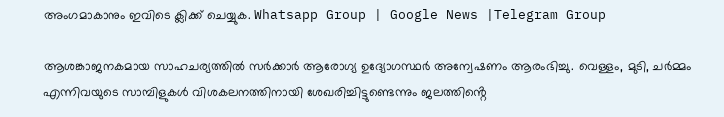അംഗമാകാനും ഇവിടെ ക്ലിക്ക് ചെയ്യുക. Whatsapp Group | Google News |Telegram Group

ആശങ്കാജനകമായ സാഹചര്യത്തിൽ സർക്കാർ ആരോഗ്യ ഉദ്യോഗസ്ഥർ അന്വേഷണം ആരംഭിച്ചു. വെള്ളം, മുടി, ചർമ്മം എന്നിവയുടെ സാമ്പിളുകൾ വിശകലനത്തിനായി ശേഖരിച്ചിട്ടുണ്ടെന്നും ജലത്തിൻ്റെ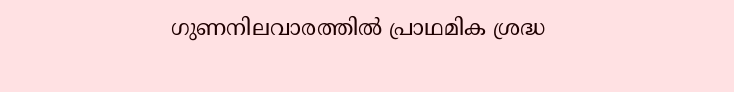ഗുണനിലവാരത്തിൽ പ്രാഥമിക ശ്രദ്ധ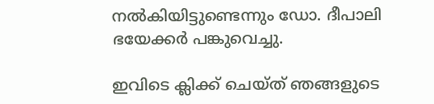നൽകിയിട്ടുണ്ടെന്നും ഡോ. ദീപാലി ഭയേക്കർ പങ്കുവെച്ചു.

ഇവിടെ ക്ലിക്ക് ചെയ്ത് ഞങ്ങളുടെ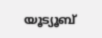യൂട്യൂബ്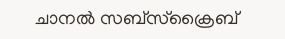ചാനൽ സബ്സ്ക്രൈബ്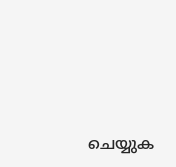ചെയ്യുക